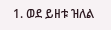1. ወደ ይዘቱ ዝለል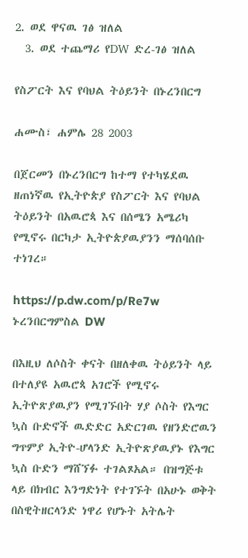2. ወደ ዋናዉ ገፅ ዝለል
  3. ወደ ተጨማሪ የDW ድረ-ገፅ ዝለል

የስፖርት እና የባህል ትዕይንት በኑረንበርግ

ሐሙስ፣ ሐምሌ 28 2003

በጀርመን በኑረንበርግ ከተማ የተካሄደዉ ዘጠነኛዉ የኢትዮጵያ የስፖርት እና የባህል ትዕይንት በአዉሮጳ እና በሰሜን አሜሪካ የሚኖሩ በርካታ ኢትዮጵያዉያንን ማሰባሰቡ ተነገረ።

https://p.dw.com/p/Re7w
ኑረንበርግምስል DW

በእዚህ ለሶስት ቀናት በዘለቀዉ ትዕይንት ላይ በተለያዩ አዉሮጳ አገሮች የሚኖሩ ኢትዮጽያዉያን የሚገኙበት ሃያ ሶስት የእግር ኳስ ቡድኖች ዉድድር አድርገዉ የዘንድሮዉን ግጥምያ ኢትዮ-ሆላንድ ኢትዮጽያዉያኑ የእግር ኳስ ቡድን ማሸኘፉ ተገልጾአል። በዝግጅቱ ላይ በክብር እንግድነት የተገኙት በአሁኑ ወቅት በስዊትዘርላንድ ነዋሪ የሆኑት አትሌት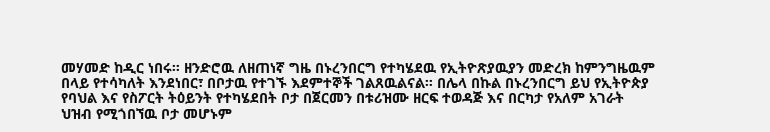መሃመድ ከዲር ነበሩ። ዘንድሮዉ ለዘጠነኛ ግዜ በኑረንበርግ የተካሄደዉ የኢትዮጽያዉያን መድረክ ከምንግዜዉም በላይ የተሳካለት እንደነበር፣ በቦታዉ የተገኙ እደምተኞች ገልጸዉልናል። በሌላ በኩል በኑረንበርግ ይህ የኢትዮጵያ የባህል እና የስፖርት ትዕይንት የተካሄደበት ቦታ በጀርመን በቱሪዝሙ ዘርፍ ተወዳጅ እና በርካታ የአለም አገራት ህዝብ የሚጎበኘዉ ቦታ መሆኑም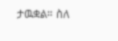ታዉቋል። ስለ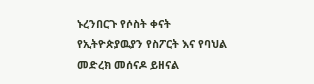ኑረንበርጉ የሶስት ቀናት የኢትዮጵያዉያን የስፖርት እና የባህል መድረክ መሰናዶ ይዘናል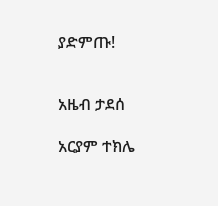ያድምጡ!


አዜብ ታደሰ

አርያም ተክሌ